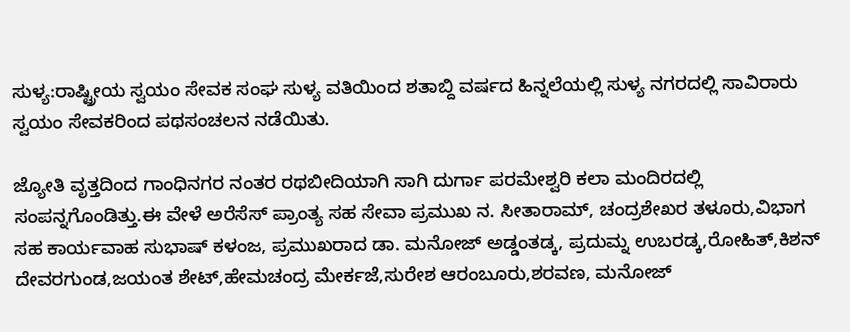ಸುಳ್ಯ:ರಾಷ್ಟ್ರೀಯ ಸ್ವಯಂ ಸೇವಕ ಸಂಘ ಸುಳ್ಯ ವತಿಯಿಂದ ಶತಾಬ್ದಿ ವರ್ಷದ ಹಿನ್ನಲೆಯಲ್ಲಿ ಸುಳ್ಯ ನಗರದಲ್ಲಿ ಸಾವಿರಾರು ಸ್ವಯಂ ಸೇವಕರಿಂದ ಪಥಸಂಚಲನ ನಡೆಯಿತು.

ಜ್ಯೋತಿ ವೃತ್ತದಿಂದ ಗಾಂಧಿನಗರ ನಂತರ ರಥಬೀದಿಯಾಗಿ ಸಾಗಿ ದುರ್ಗಾ ಪರಮೇಶ್ವರಿ ಕಲಾ ಮಂದಿರದಲ್ಲಿ ಸಂಪನ್ನಗೊಂಡಿತ್ತು.ಈ ವೇಳೆ ಅರೆಸೆಸ್ ಪ್ರಾಂತ್ಯ ಸಹ ಸೇವಾ ಪ್ರಮುಖ ನ. ಸೀತಾರಾಮ್, ಚಂದ್ರಶೇಖರ ತಳೂರು,ವಿಭಾಗ ಸಹ ಕಾರ್ಯವಾಹ ಸುಭಾಷ್ ಕಳಂಜ, ಪ್ರಮುಖರಾದ ಡಾ. ಮನೋಜ್ ಅಡ್ಡಂತಡ್ಕ, ಪ್ರದುಮ್ನ ಉಬರಡ್ಕ,ರೋಹಿತ್,ಕಿಶನ್ ದೇವರಗುಂಡ,ಜಯಂತ ಶೇಟ್,ಹೇಮಚಂದ್ರ ಮೇರ್ಕಜೆ,ಸುರೇಶ ಆರಂಬೂರು,ಶರವಣ, ಮನೋಜ್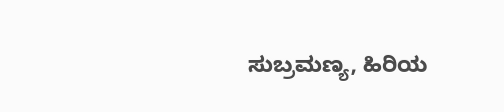ಸುಬ್ರಮಣ್ಯ, ಹಿರಿಯ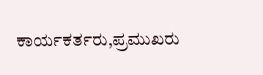ಕಾರ್ಯಕರ್ತರು,ಪ್ರಮುಖರು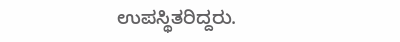ಉಪಸ್ಥಿತರಿದ್ದರು.